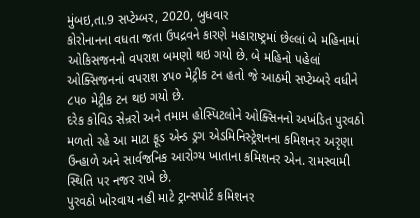મુંબઇ,તા.9 સપ્ટેમ્બર, 2020, બુધવાર
કોરોનાનના વધતા જતા ઉપદ્રવને કારણે મહારાષ્ટ્રમાં છેલ્લાં બે મહિનામાં ઓકિસજનનો વપરાશ બમણો થઇ ગયો છે. બે મહિનો પહેલાં ઓક્સિજનનાં વપરાશ ૪૫૦ મેટ્રીક ટન હતો જે આઠમી સપ્ટેમ્બરે વધીને ૮૫૦ મેટ્રીક ટન થઇ ગયો છે.
દરેક કોવિડ સેન્રરો અને તમામ હોસ્પિટલોને ઓક્સિનનો અખંડિત પુરવઠો મળતો રહે આ માટા ફૂડ એન્ડ ડ્રગ એડમિનિસ્ટ્રેશનના કમિશનર અરૃણા ઉન્હાળે અને સાર્વજનિક આરોગ્ય ખાતાના કમિશનર એન. રામસ્વામી સ્થિતિ પર નજર રાખે છે.
પુરવઠો ખોરવાય નહી માટે ટ્રાન્સપોર્ટ કમિશનર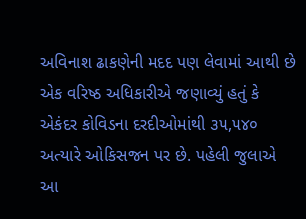અવિનાશ ઢાકણેની મદદ પણ લેવામાં આથી છે એક વરિષ્ઠ અધિકારીએ જણાવ્યું હતું કે એકંદર કોવિડના દરદીઓમાંથી ૩૫,૫૪૦ અત્યારે ઓકિસજન પર છે. પહેલી જુલાએ આ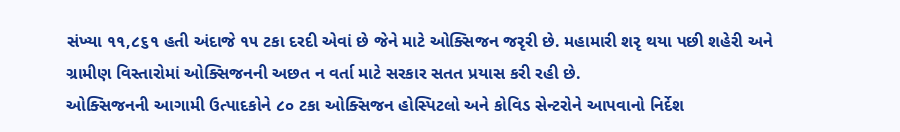સંખ્યા ૧૧,૮૬૧ હતી અંદાજે ૧૫ ટકા દરદી એવાં છે જેને માટે ઓક્સિજન જરૃરી છે. મહામારી શરૃ થયા પછી શહેરી અને ગ્રામીણ વિસ્તારોમાં ઓક્સિજનની અછત ન વર્તા માટે સરકાર સતત પ્રયાસ કરી રહી છે.
ઓક્સિજનની આગામી ઉત્પાદકોને ૮૦ ટકા ઓક્સિજન હોસ્પિટલો અને કોવિડ સેન્ટરોને આપવાનો નિર્દેશ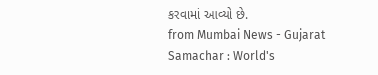કરવામાં આવ્યો છે.
from Mumbai News - Gujarat Samachar : World's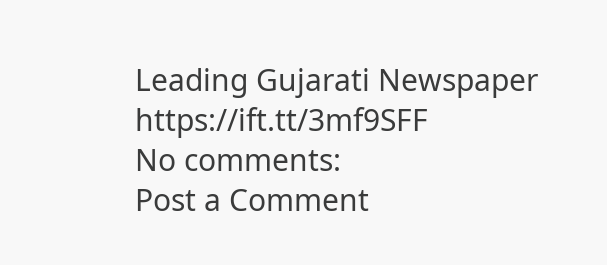Leading Gujarati Newspaper https://ift.tt/3mf9SFF
No comments:
Post a Comment